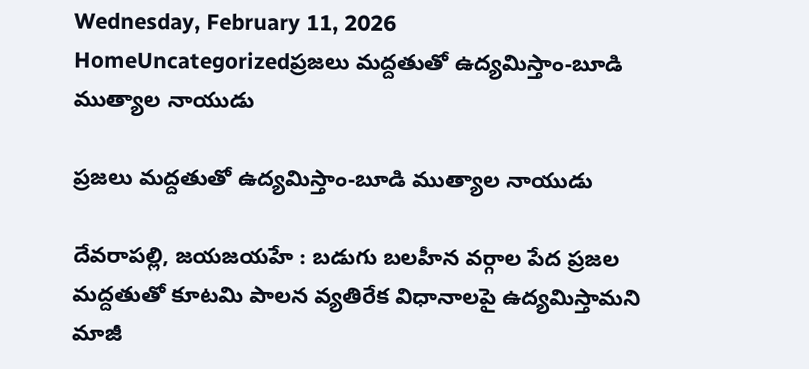Wednesday, February 11, 2026
HomeUncategorizedప్రజలు మద్దతుతో ఉద్యమిస్తాం-బూడి ముత్యాల నాయుడు

ప్రజలు మద్దతుతో ఉద్యమిస్తాం-బూడి ముత్యాల నాయుడు

దేవరాపల్లి, జయజయహే : బడుగు బలహీన వర్గాల పేద ప్రజల మద్దతుతో కూటమి పాలన వ్యతిరేక విధానాలపై ఉద్యమిస్తామని మాజీ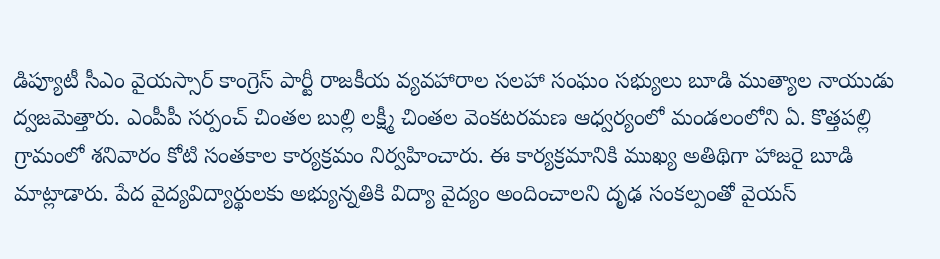డిప్యూటీ సీఎం వైయస్సార్ కాంగ్రెస్ పార్టీ రాజకీయ వ్యవహారాల సలహా సంఘం సభ్యులు బూడి ముత్యాల నాయుడు ద్వజమెత్తారు. ఎంపీపీ సర్పంచ్ చింతల బుల్లి లక్ష్మీ చింతల వెంకటరమణ ఆధ్వర్యంలో మండలంలోని ఏ. కొత్తపల్లి గ్రామంలో శనివారం కోటి సంతకాల కార్యక్రమం నిర్వహించారు. ఈ కార్యక్రమానికి ముఖ్య అతిథిగా హాజరై బూడి మాట్లాడారు. పేద వైద్యవిద్యార్థులకు అభ్యున్నతికి విద్యా వైద్యం అందించాలని దృఢ సంకల్పంతో వైయస్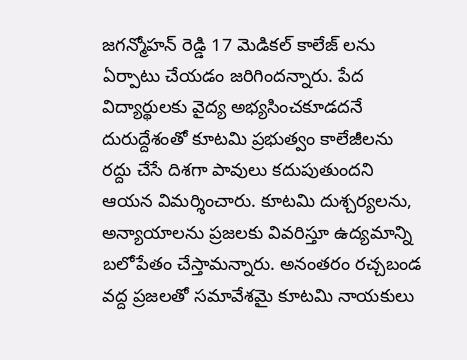జగన్మోహన్ రెడ్డి 17 మెడికల్ కాలేజ్ లను ఏర్పాటు చేయడం జరిగిందన్నారు. పేద విద్యార్థులకు వైద్య అభ్యసించకూడదనే దురుద్దేశంతో కూటమి ప్రభుత్వం కాలేజీలను రద్దు చేసే దిశగా పావులు కదుపుతుందని ఆయన విమర్శించారు. కూటమి దుశ్చర్యలను, అన్యాయాలను ప్రజలకు వివరిస్తూ ఉద్యమాన్ని బలోపేతం చేస్తామన్నారు. అనంతరం రచ్చబండ వద్ద ప్రజలతో సమావేశమై కూటమి నాయకులు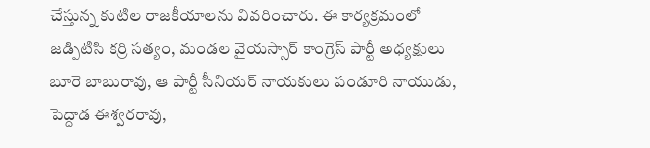చేస్తున్న కుటిల రాజకీయాలను వివరించారు. ఈ కార్యక్రమంలో జడ్పిటిసి కర్రి సత్యం, మండల వైయస్సార్ కాంగ్రెస్ పార్టీ అధ్యక్షులు బూరె బాబురావు, ఆ పార్టీ సీనియర్ నాయకులు పండూరి నాయుడు, పెద్దాడ ఈశ్వరరావు,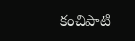కంచిపాటి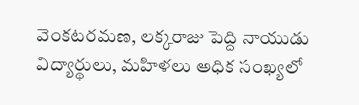వెంకటరమణ, లక్కరాజు పెద్ది నాయుడు విద్యార్థులు, మహిళలు అధిక సంఖ్యలో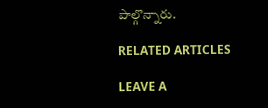పాల్గొన్నారు.

RELATED ARTICLES

LEAVE A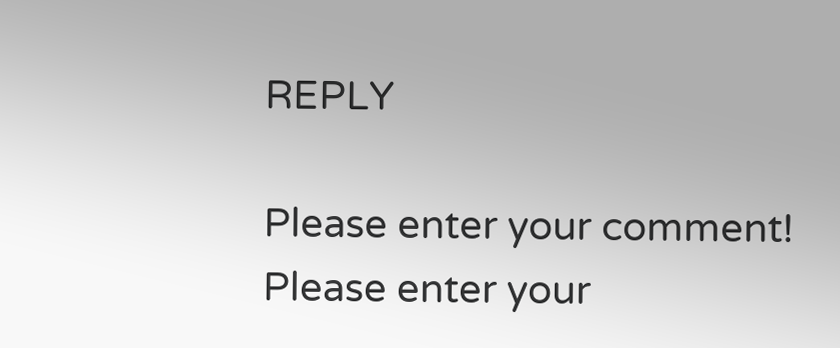REPLY

Please enter your comment!
Please enter your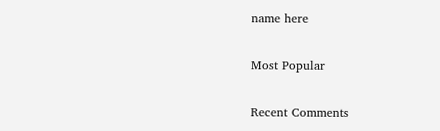name here

Most Popular

Recent Comments